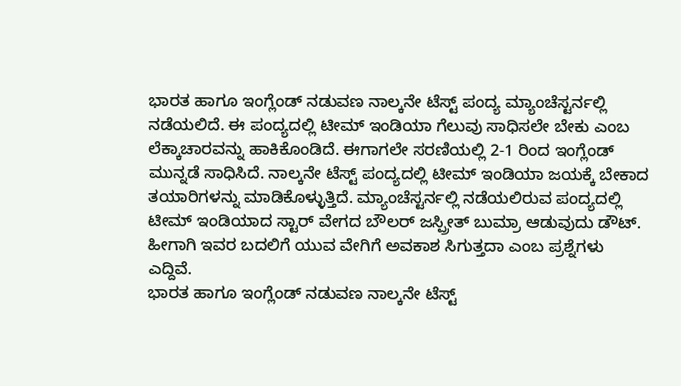ಭಾರತ ಹಾಗೂ ಇಂಗ್ಲೆಂಡ್ ನಡುವಣ ನಾಲ್ಕನೇ ಟೆಸ್ಟ್ ಪಂದ್ಯ ಮ್ಯಾಂಚೆಸ್ಟರ್ನಲ್ಲಿ ನಡೆಯಲಿದೆ. ಈ ಪಂದ್ಯದಲ್ಲಿ ಟೀಮ್ ಇಂಡಿಯಾ ಗೆಲುವು ಸಾಧಿಸಲೇ ಬೇಕು ಎಂಬ ಲೆಕ್ಕಾಚಾರವನ್ನು ಹಾಕಿಕೊಂಡಿದೆ. ಈಗಾಗಲೇ ಸರಣಿಯಲ್ಲಿ 2-1 ರಿಂದ ಇಂಗ್ಲೆಂಡ್ ಮುನ್ನಡೆ ಸಾಧಿಸಿದೆ. ನಾಲ್ಕನೇ ಟೆಸ್ಟ್ ಪಂದ್ಯದಲ್ಲಿ ಟೀಮ್ ಇಂಡಿಯಾ ಜಯಕ್ಕೆ ಬೇಕಾದ ತಯಾರಿಗಳನ್ನು ಮಾಡಿಕೊಳ್ಳುತ್ತಿದೆ. ಮ್ಯಾಂಚೆಸ್ಟರ್ನಲ್ಲಿ ನಡೆಯಲಿರುವ ಪಂದ್ಯದಲ್ಲಿ ಟೀಮ್ ಇಂಡಿಯಾದ ಸ್ಟಾರ್ ವೇಗದ ಬೌಲರ್ ಜಸ್ಪ್ರೀತ್ ಬುಮ್ರಾ ಆಡುವುದು ಡೌಟ್. ಹೀಗಾಗಿ ಇವರ ಬದಲಿಗೆ ಯುವ ವೇಗಿಗೆ ಅವಕಾಶ ಸಿಗುತ್ತದಾ ಎಂಬ ಪ್ರಶ್ನೆಗಳು ಎದ್ದಿವೆ.
ಭಾರತ ಹಾಗೂ ಇಂಗ್ಲೆಂಡ್ ನಡುವಣ ನಾಲ್ಕನೇ ಟೆಸ್ಟ್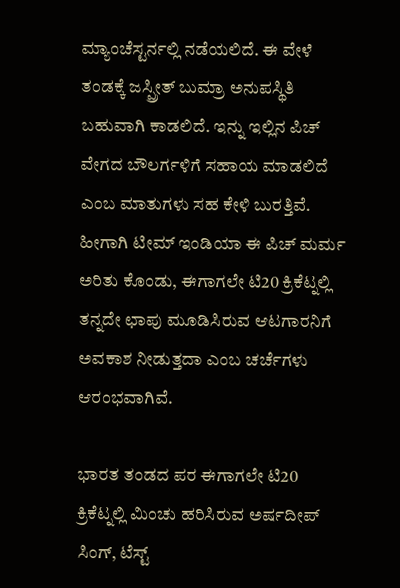ಮ್ಯಾಂಚೆಸ್ಟರ್ನಲ್ಲಿ ನಡೆಯಲಿದೆ. ಈ ವೇಳೆ ತಂಡಕ್ಕೆ ಜಸ್ಪ್ರೀತ್ ಬುಮ್ರಾ ಅನುಪಸ್ಥಿತಿ ಬಹುವಾಗಿ ಕಾಡಲಿದೆ. ಇನ್ನು ಇಲ್ಲಿನ ಪಿಚ್ ವೇಗದ ಬೌಲರ್ಗಳಿಗೆ ಸಹಾಯ ಮಾಡಲಿದೆ ಎಂಬ ಮಾತುಗಳು ಸಹ ಕೇಳಿ ಬುರತ್ತಿವೆ. ಹೀಗಾಗಿ ಟೀಮ್ ಇಂಡಿಯಾ ಈ ಪಿಚ್ ಮರ್ಮ ಅರಿತು ಕೊಂಡು, ಈಗಾಗಲೇ ಟಿ20 ಕ್ರಿಕೆಟ್ನಲ್ಲಿ ತನ್ನದೇ ಛಾಪು ಮೂಡಿಸಿರುವ ಆಟಗಾರನಿಗೆ ಅವಕಾಶ ನೀಡುತ್ತದಾ ಎಂಬ ಚರ್ಚೆಗಳು ಆರಂಭವಾಗಿವೆ.

ಭಾರತ ತಂಡದ ಪರ ಈಗಾಗಲೇ ಟಿ20 ಕ್ರಿಕೆಟ್ನಲ್ಲಿ ಮಿಂಚು ಹರಿಸಿರುವ ಅರ್ಷದೀಪ್ ಸಿಂಗ್, ಟೆಸ್ಟ್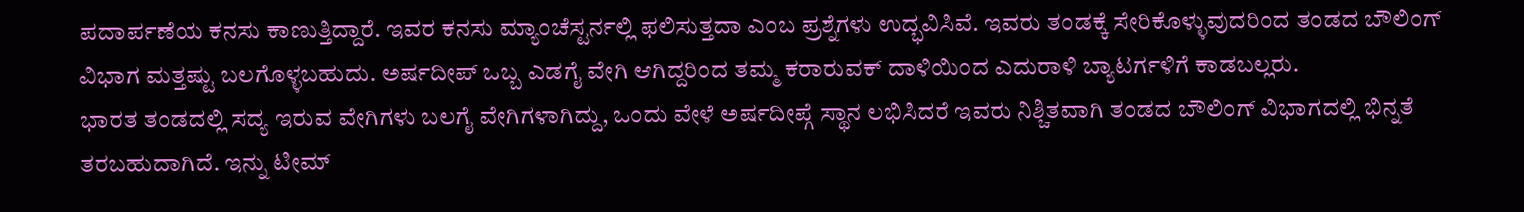ಪದಾರ್ಪಣೆಯ ಕನಸು ಕಾಣುತ್ತಿದ್ದಾರೆ. ಇವರ ಕನಸು ಮ್ಯಾಂಚೆಸ್ಟರ್ನಲ್ಲಿ ಫಲಿಸುತ್ತದಾ ಎಂಬ ಪ್ರಶ್ನೆಗಳು ಉದ್ಭವಿಸಿವೆ. ಇವರು ತಂಡಕ್ಕೆ ಸೇರಿಕೊಳ್ಳುವುದರಿಂದ ತಂಡದ ಬೌಲಿಂಗ್ ವಿಭಾಗ ಮತ್ತಷ್ಟು ಬಲಗೊಳ್ಳಬಹುದು. ಅರ್ಷದೀಪ್ ಒಬ್ಬ ಎಡಗೈ ವೇಗಿ ಆಗಿದ್ದರಿಂದ ತಮ್ಮ ಕರಾರುವಕ್ ದಾಳಿಯಿಂದ ಎದುರಾಳಿ ಬ್ಯಾಟರ್ಗಳಿಗೆ ಕಾಡಬಲ್ಲರು.
ಭಾರತ ತಂಡದಲ್ಲಿ ಸದ್ಯ ಇರುವ ವೇಗಿಗಳು ಬಲಗೈ ವೇಗಿಗಳಾಗಿದ್ದು, ಒಂದು ವೇಳೆ ಅರ್ಷದೀಪ್ಗೆ ಸ್ಥಾನ ಲಭಿಸಿದರೆ ಇವರು ನಿಶ್ಚಿತವಾಗಿ ತಂಡದ ಬೌಲಿಂಗ್ ವಿಭಾಗದಲ್ಲಿ ಭಿನ್ನತೆ ತರಬಹುದಾಗಿದೆ. ಇನ್ನು ಟೀಮ್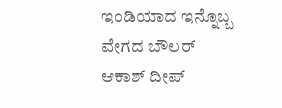ಇಂಡಿಯಾದ ಇನ್ನೊಬ್ಬ ವೇಗದ ಬೌಲರ್ ಆಕಾಶ್ ದೀಪ್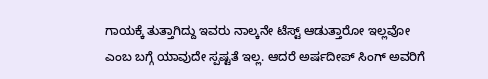ಗಾಯಕ್ಕೆ ತುತ್ತಾಗಿದ್ದು ಇವರು ನಾಲ್ಕನೇ ಟೆಸ್ಟ್ ಆಡುತ್ತಾರೋ ಇಲ್ಲವೋ ಎಂಬ ಬಗ್ಗೆ ಯಾವುದೇ ಸ್ಪಷ್ಟತೆ ಇಲ್ಲ. ಆದರೆ ಅರ್ಷದೀಪ್ ಸಿಂಗ್ ಅವರಿಗೆ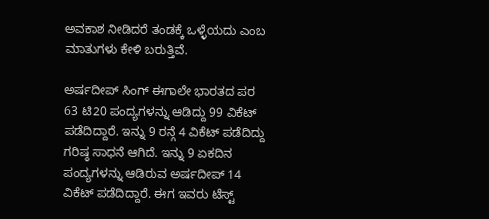ಅವಕಾಶ ನೀಡಿದರೆ ತಂಡಕ್ಕೆ ಒಳ್ಳೆಯದು ಎಂಬ ಮಾತುಗಳು ಕೇಳಿ ಬರುತ್ತಿವೆ.

ಅರ್ಷದೀಪ್ ಸಿಂಗ್ ಈಗಾಲೇ ಭಾರತದ ಪರ 63 ಟಿ20 ಪಂದ್ಯಗಳನ್ನು ಆಡಿದ್ದು 99 ವಿಕೆಟ್ ಪಡೆದಿದ್ದಾರೆ. ಇನ್ನು 9 ರನ್ಗೆ 4 ವಿಕೆಟ್ ಪಡೆದಿದ್ದು ಗರಿಷ್ಠ ಸಾಧನೆ ಆಗಿದೆ. ಇನ್ನು 9 ಏಕದಿನ ಪಂದ್ಯಗಳನ್ನು ಆಡಿರುವ ಅರ್ಷದೀಪ್ 14 ವಿಕೆಟ್ ಪಡೆದಿದ್ದಾರೆ. ಈಗ ಇವರು ಟೆಸ್ಟ್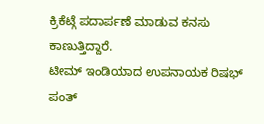ಕ್ರಿಕೆಟ್ಗೆ ಪದಾರ್ಪಣೆ ಮಾಡುವ ಕನಸು ಕಾಣುತ್ತಿದ್ದಾರೆ.
ಟೀಮ್ ಇಂಡಿಯಾದ ಉಪನಾಯಕ ರಿಷಭ್ ಪಂತ್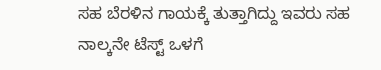ಸಹ ಬೆರಳಿನ ಗಾಯಕ್ಕೆ ತುತ್ತಾಗಿದ್ದು ಇವರು ಸಹ ನಾಲ್ಕನೇ ಟೆಸ್ಟ್ ಒಳಗೆ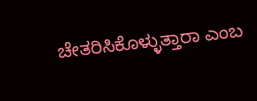ಚೇತರಿಸಿಕೊಳ್ಳುತ್ತಾರಾ ಎಂಬ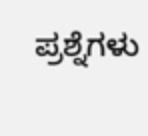ಪ್ರಶ್ನೆಗಳು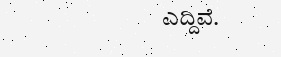ಎದ್ದಿವೆ.